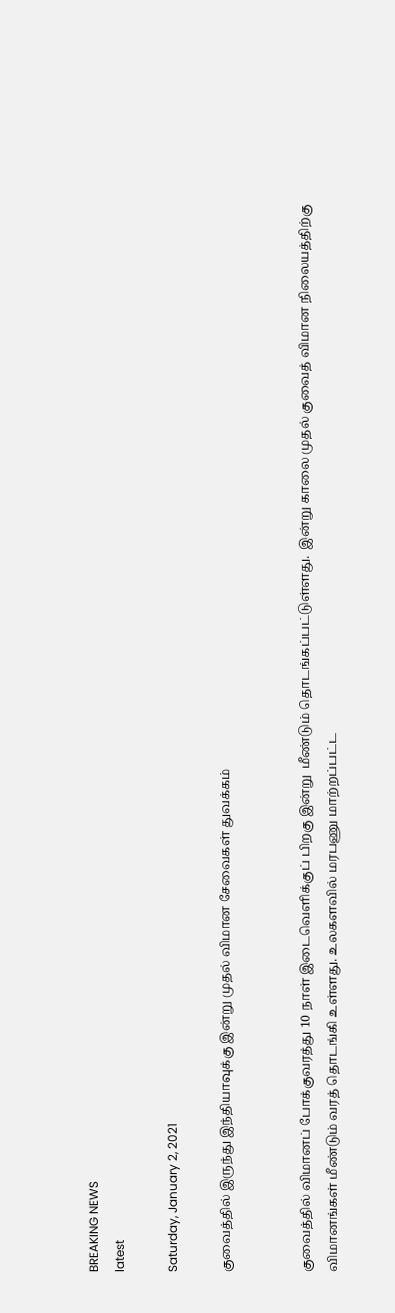BREAKING NEWS
latest

Saturday, January 2, 2021

குவைத்தில் இருந்து இந்தியாவுக்கு இன்று முதல் விமான சேவைகள் துவக்கம்


குவைத்தில் விமானப் போக்குவரத்து 10 நாள் இடைவெளிக்குப் பிறகு இன்று  மீண்டும் தொடங்கப்பட்டுள்ளது.  இன்று காலை முதல் குவைத் விமான நிலையத்திற்கு விமானங்கள் மீண்டும் வரத் தொடங்கி உள்ளது. உலகளவில் மரபணு மாற்றப்பட்ட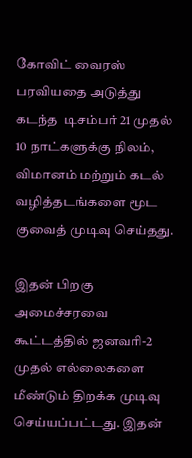கோவிட் வைரஸ் பரவியதை அடுத்து கடந்த  டிசம்பர் 21 முதல் 10 நாட்களுக்கு நிலம், விமானம் மற்றும் கடல் வழித்தடங்களை மூட குவைத் முடிவு செய்தது.

இதன் பிறகு அமைச்சரவை கூட்டத்தில் ஜனவரி-2 முதல் எல்லைகளை மீண்டும் திறக்க முடிவு செய்யப்பட்டது. இதன்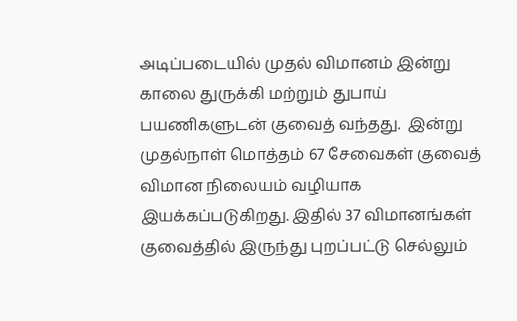அடிப்படையில் முதல் விமானம் இன்று காலை துருக்கி மற்றும் துபாய் பயணிகளுடன் குவைத் வந்தது.  இன்று முதல்நாள் மொத்தம் 67 சேவைகள் குவைத் விமான நிலையம் வழியாக இயக்கப்படுகிறது. இதில் 37 விமானங்கள் குவைத்தில் இருந்து புறப்பட்டு செல்லும்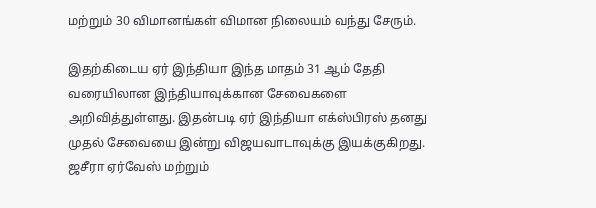மற்றும் 30 விமானங்கள் விமான நிலையம் வந்து சேரும்.

இதற்கிடைய ஏர் இந்தியா இந்த மாதம் 31 ஆம் தேதி வரையிலான இந்தியாவுக்கான சேவைகளை அறிவித்துள்ளது. இதன்படி ஏர் இந்தியா எக்ஸ்பிரஸ் தனது முதல் சேவையை இன்று விஜயவாடாவுக்கு இயக்குகிறது.  ஜசீரா ஏர்வேஸ் மற்றும்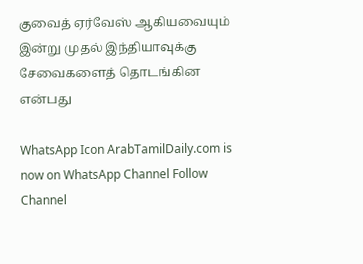குவைத் ஏர்வேஸ் ஆகியவையும் இன்று முதல் இந்தியாவுக்கு சேவைகளைத் தொடங்கின என்பது

WhatsApp Icon ArabTamilDaily.com is now on WhatsApp Channel Follow Channel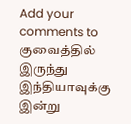Add your comments to குவைத்தில் இருந்து இந்தியாவுக்கு இன்று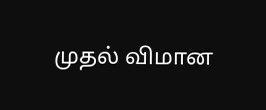முதல் விமான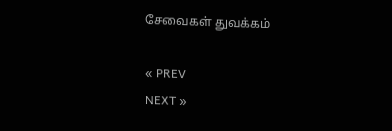சேவைகள் துவக்கம்

« PREV
NEXT »